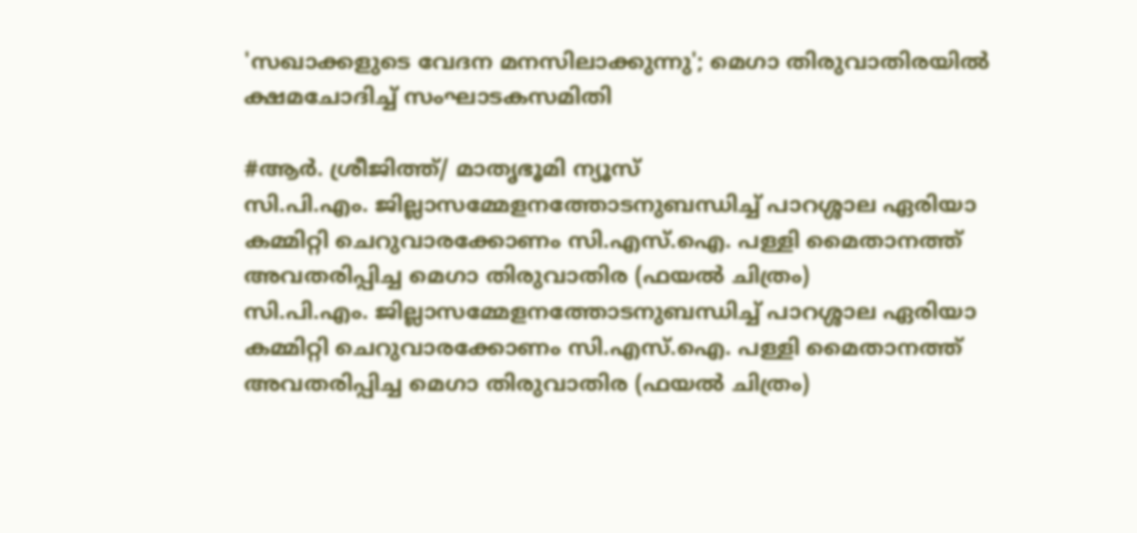'സഖാക്കളുടെ വേദന മനസിലാക്കുന്നു'; മെഗാ തിരുവാതിരയില്‍ ക്ഷമചോദിച്ച് സംഘാടകസമിതി

#ആര്‍. ശ്രീജിത്ത്/ മാതൃഭൂമി ന്യൂസ്
സി.പി.എം. ജില്ലാസമ്മേളനത്തോടനുബന്ധിച്ച് പാറശ്ശാല ഏരിയാ കമ്മിറ്റി ചെറുവാരക്കോണം സി.എസ്.ഐ. പള്ളി മൈതാനത്ത് അവതരിപ്പിച്ച മെഗാ തിരുവാതിര (ഫയല്‍ ചിത്രം)
സി.പി.എം. ജില്ലാസമ്മേളനത്തോടനുബന്ധിച്ച് പാറശ്ശാല ഏരിയാ കമ്മിറ്റി ചെറുവാരക്കോണം സി.എസ്.ഐ. പള്ളി മൈതാനത്ത് അവതരിപ്പിച്ച മെഗാ തിരുവാതിര (ഫയല്‍ ചിത്രം)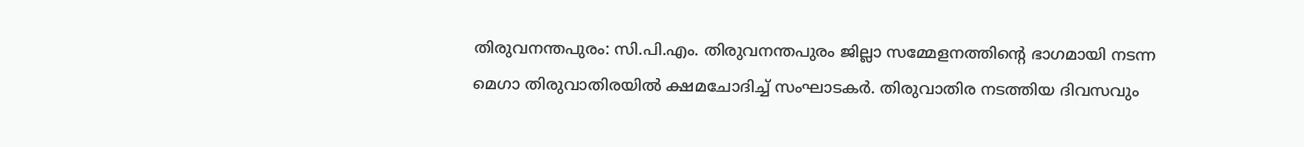തിരുവനന്തപുരം: സി.പി.എം. തിരുവനന്തപുരം ജില്ലാ സമ്മേളനത്തിന്റെ ഭാഗമായി നടന്ന മെഗാ തിരുവാതിരയില്‍ ക്ഷമചോദിച്ച് സംഘാടകര്‍. തിരുവാതിര നടത്തിയ ദിവസവും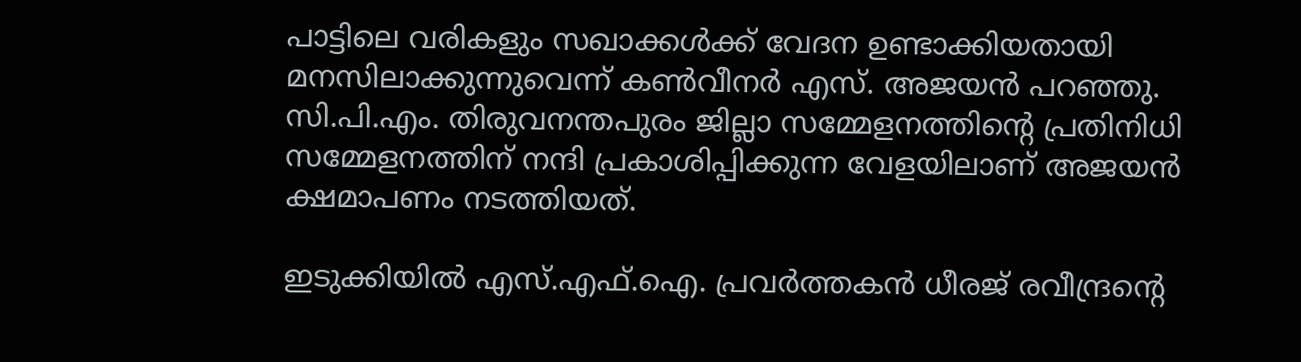പാട്ടിലെ വരികളും സഖാക്കള്‍ക്ക് വേദന ഉണ്ടാക്കിയതായി മനസിലാക്കുന്നുവെന്ന് കണ്‍വീനര്‍ എസ്. അജയന്‍ പറഞ്ഞു. സി.പി.എം. തിരുവനന്തപുരം ജില്ലാ സമ്മേളനത്തിന്റെ പ്രതിനിധി സമ്മേളനത്തിന് നന്ദി പ്രകാശിപ്പിക്കുന്ന വേളയിലാണ് അജയന്‍ ക്ഷമാപണം നടത്തിയത്.

ഇടുക്കിയില്‍ എസ്.എഫ്.ഐ. പ്രവര്‍ത്തകന്‍ ധീരജ് രവീന്ദ്രന്റെ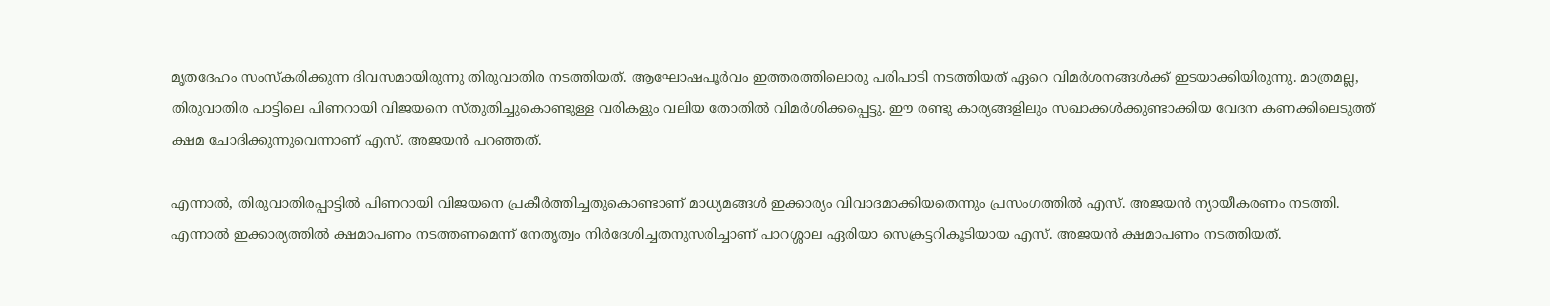മൃതദേഹം സംസ്‌കരിക്കുന്ന ദിവസമായിരുന്നു തിരുവാതിര നടത്തിയത്. ആഘോഷപൂര്‍വം ഇത്തരത്തിലൊരു പരിപാടി നടത്തിയത് ഏറെ വിമര്‍ശനങ്ങള്‍ക്ക് ഇടയാക്കിയിരുന്നു. മാത്രമല്ല, തിരുവാതിര പാട്ടിലെ പിണറായി വിജയനെ സ്തുതിച്ചുകൊണ്ടുള്ള വരികളും വലിയ തോതില്‍ വിമര്‍ശിക്കപ്പെട്ടു. ഈ രണ്ടു കാര്യങ്ങളിലും സഖാക്കള്‍ക്കുണ്ടാക്കിയ വേദന കണക്കിലെടുത്ത് ക്ഷമ ചോദിക്കുന്നുവെന്നാണ് എസ്. അജയന്‍ പറഞ്ഞത്.

എന്നാല്‍, തിരുവാതിരപ്പാട്ടില്‍ പിണറായി വിജയനെ പ്രകീര്‍ത്തിച്ചതുകൊണ്ടാണ് മാധ്യമങ്ങള്‍ ഇക്കാര്യം വിവാദമാക്കിയതെന്നും പ്രസംഗത്തില്‍ എസ്. അജയന്‍ ന്യായീകരണം നടത്തി. എന്നാല്‍ ഇക്കാര്യത്തില്‍ ക്ഷമാപണം നടത്തണമെന്ന് നേതൃത്വം നിര്‍ദേശിച്ചതനുസരിച്ചാണ് പാറശ്ശാല ഏരിയാ സെക്രട്ടറികൂടിയായ എസ്. അജയന്‍ ക്ഷമാപണം നടത്തിയത്.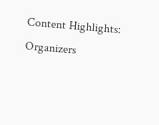Content Highlights: Organizers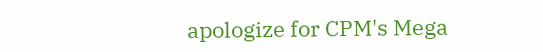apologize for CPM's Mega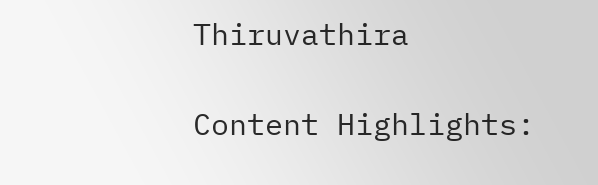Thiruvathira

Content Highlights: